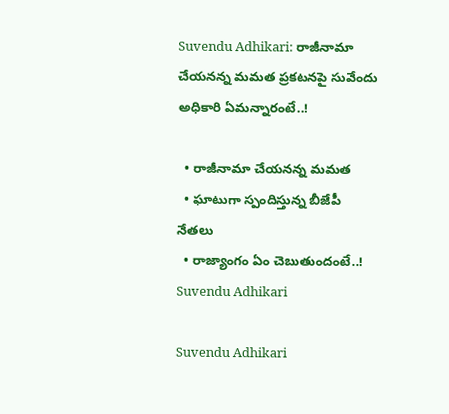Suvendu Adhikari: రాజీనామా చేయనన్న మమత ప్రకటనపై సువేందు అధికారి ఏమన్నారంటే..!

  • రాజీనామా చేయనన్న మమత
  • ఘాటుగా స్పందిస్తున్న బీజేపీ నేతలు
  • రాజ్యాంగం ఏం చెబుతుందంటే..!
Suvendu Adhikari

Suvendu Adhikari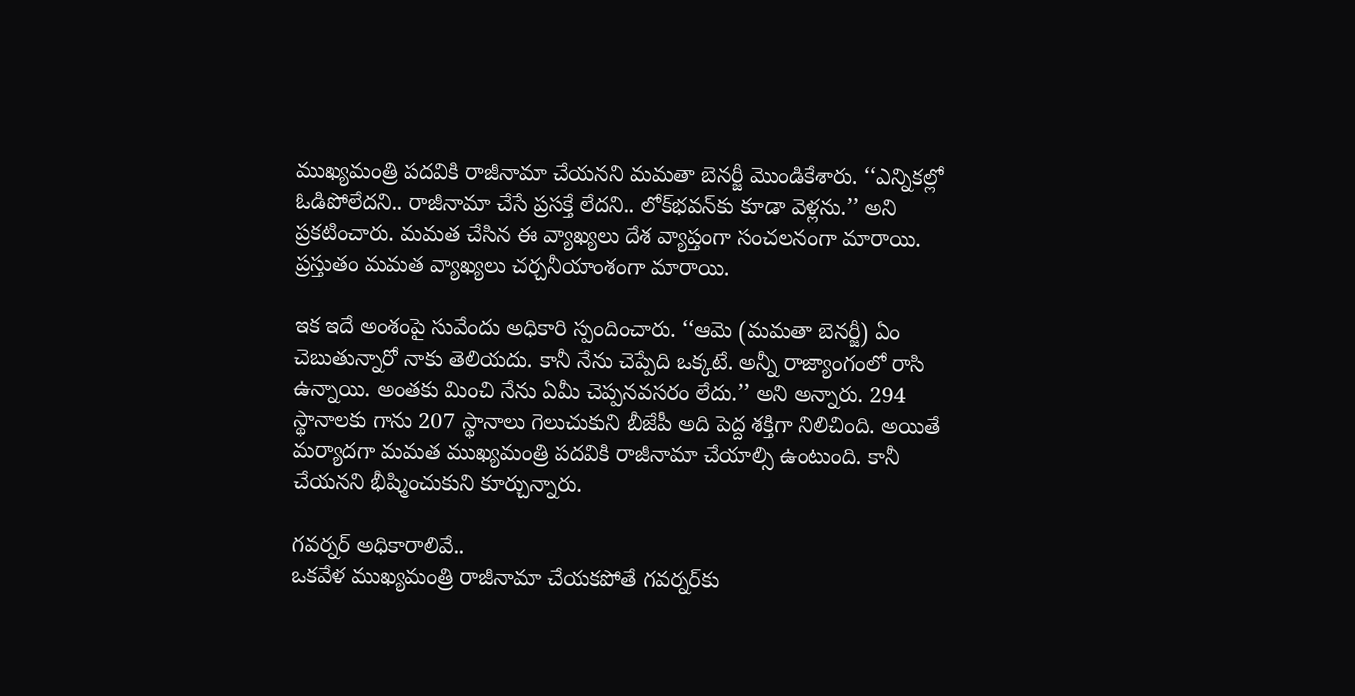ముఖ్యమంత్రి పదవికి రాజీనామా చేయనని మమతా బెనర్జీ మొండికేశారు. ‘‘ఎన్నికల్లో ఓడిపోలేదని.. రాజీనామా చేసే ప్రసక్తే లేదని.. లోక్‌భవన్‌కు కూడా వెళ్లను.’’ అని ప్రకటించారు. మమత చేసిన ఈ వ్యాఖ్యలు దేశ వ్యాప్తంగా సంచలనంగా మారాయి. ప్రస్తుతం మమత వ్యాఖ్యలు చర్చనీయాంశంగా మారాయి.

ఇక ఇదే అంశంపై సువేందు అధికారి స్పందించారు. ‘‘ఆమె (మమతా బెనర్జీ) ఏం చెబుతున్నారో నాకు తెలియదు. కానీ నేను చెప్పేది ఒక్కటే. అన్నీ రాజ్యాంగంలో రాసి ఉన్నాయి. అంతకు మించి నేను ఏమీ చెప్పనవసరం లేదు.’’ అని అన్నారు. 294 స్థానాలకు గాను 207 స్థానాలు గెలుచుకుని బీజేపీ అది పెద్ద శక్తిగా నిలిచింది. అయితే మర్యాదగా మమత ముఖ్యమంత్రి పదవికి రాజీనామా చేయాల్సి ఉంటుంది. కానీ చేయనని భీష్మించుకుని కూర్చున్నారు.

గవర్నర్‌ అధికారాలివే..
ఒకవేళ ముఖ్యమంత్రి రాజీనామా చేయకపోతే గవర్నర్‌కు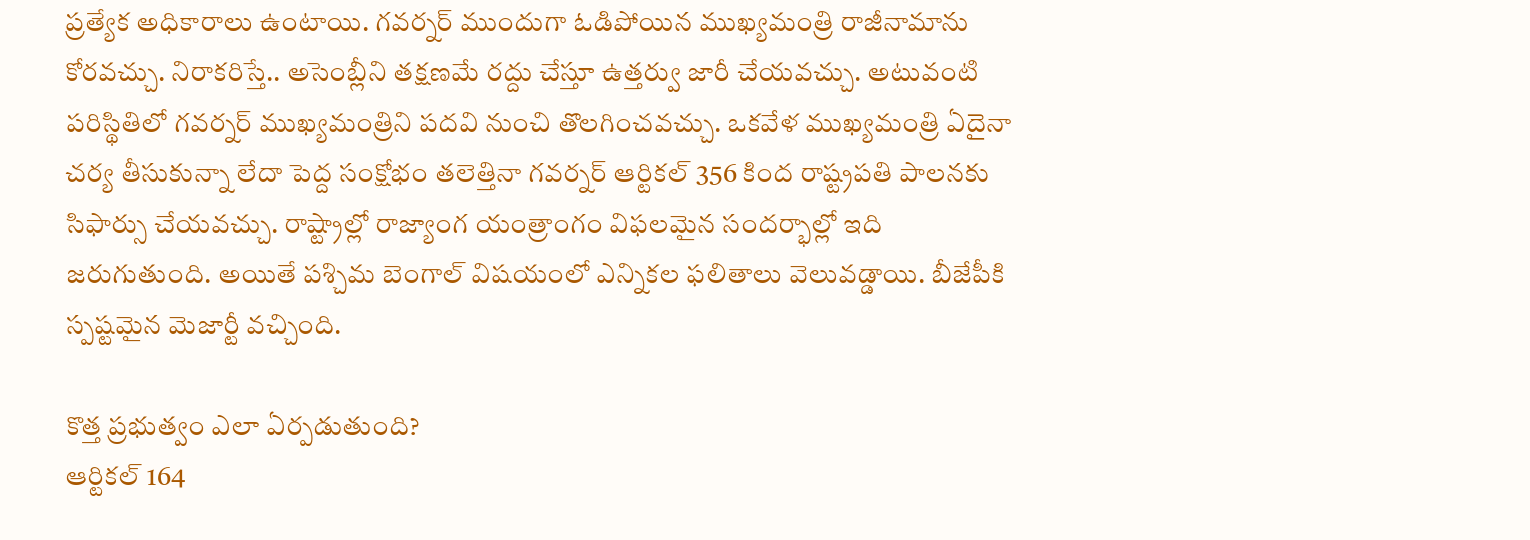ప్రత్యేక అధికారాలు ఉంటాయి. గవర్నర్ ముందుగా ఓడిపోయిన ముఖ్యమంత్రి రాజీనామాను కోరవచ్చు. నిరాకరిస్తే.. అసెంబ్లీని తక్షణమే రద్దు చేస్తూ ఉత్తర్వు జారీ చేయవచ్చు. అటువంటి పరిస్థితిలో గవర్నర్ ముఖ్యమంత్రిని పదవి నుంచి తొలగించవచ్చు. ఒకవేళ ముఖ్యమంత్రి ఏదైనా చర్య తీసుకున్నా లేదా పెద్ద సంక్షోభం తలెత్తినా గవర్నర్ ఆర్టికల్ 356 కింద రాష్ట్రపతి పాలనకు సిఫార్సు చేయవచ్చు. రాష్ట్రాల్లో రాజ్యాంగ యంత్రాంగం విఫలమైన సందర్భాల్లో ఇది జరుగుతుంది. అయితే పశ్చిమ బెంగాల్ విషయంలో ఎన్నికల ఫలితాలు వెలువడ్డాయి. బీజేపీకి స్పష్టమైన మెజార్టీ వచ్చింది.

కొత్త ప్రభుత్వం ఎలా ఏర్పడుతుంది?
ఆర్టికల్ 164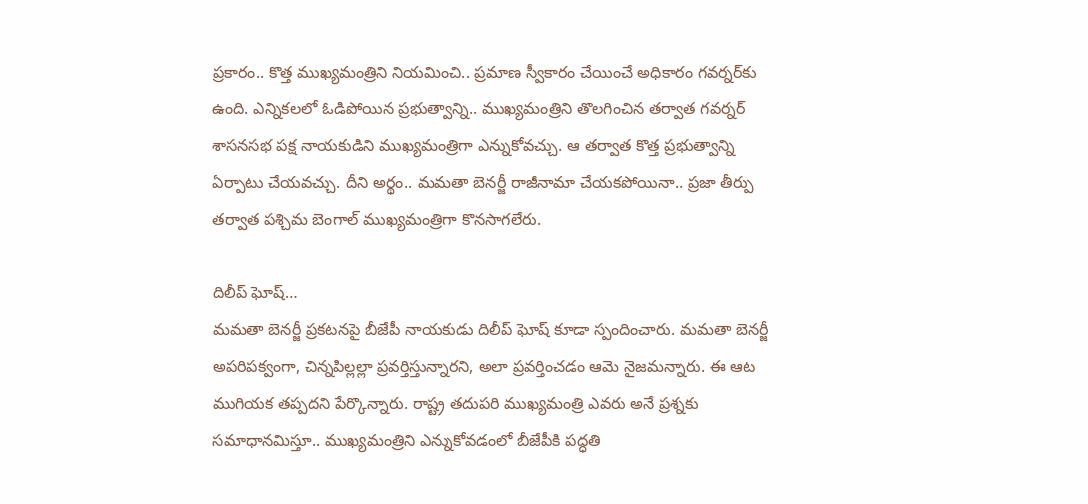ప్రకారం.. కొత్త ముఖ్యమంత్రిని నియమించి.. ప్రమాణ స్వీకారం చేయించే అధికారం గవర్నర్‌కు ఉంది. ఎన్నికలలో ఓడిపోయిన ప్రభుత్వాన్ని.. ముఖ్యమంత్రిని తొలగించిన తర్వాత గవర్నర్ శాసనసభ పక్ష నాయకుడిని ముఖ్యమంత్రిగా ఎన్నుకోవచ్చు. ఆ తర్వాత కొత్త ప్రభుత్వాన్ని ఏర్పాటు చేయవచ్చు. దీని అర్థం.. మమతా బెనర్జీ రాజీనామా చేయకపోయినా.. ప్రజా తీర్పు తర్వాత పశ్చిమ బెంగాల్ ముఖ్యమంత్రిగా కొనసాగలేరు.

దిలీప్ ఘోష్…
మమతా బెనర్జీ ప్రకటనపై బీజేపీ నాయకుడు దిలీప్ ఘోష్ కూడా స్పందించారు. మమతా బెనర్జీ అపరిపక్వంగా, చిన్నపిల్లల్లా ప్రవర్తిస్తున్నారని, అలా ప్రవర్తించడం ఆమె నైజమన్నారు. ఈ ఆట ముగియక తప్పదని పేర్కొన్నారు. రాష్ట్ర తదుపరి ముఖ్యమంత్రి ఎవరు అనే ప్రశ్నకు సమాధానమిస్తూ.. ముఖ్యమంత్రిని ఎన్నుకోవడంలో బీజేపీకి పద్ధతి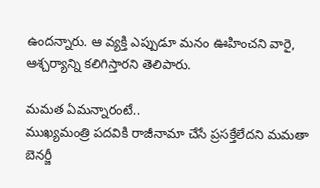ఉందన్నారు. ఆ వ్యక్తి ఎప్పుడూ మనం ఊహించని వారై, ఆశ్చర్యాన్ని కలిగిస్తారని తెలిపారు.

మమత ఏమన్నారంటే..
ముఖ్యమంత్రి పదవికి రాజీనామా చేసే ప్రసక్తేలేదని మమతా బెనర్జీ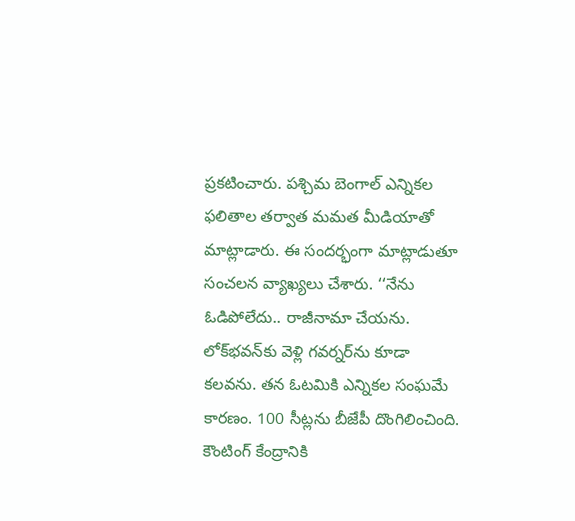ప్రకటించారు. పశ్చిమ బెంగాల్ ఎన్నికల ఫలితాల తర్వాత మమత మీడియాతో మాట్లాడారు. ఈ సందర్భంగా మాట్లాడుతూ సంచలన వ్యాఖ్యలు చేశారు. ‘‘నేను ఓడిపోలేదు.. రాజీనామా చేయను. లోక్‌భవన్‌కు వెళ్లి గవర్నర్‌ను కూడా కలవను. తన ఓటమికి ఎన్నికల సంఘమే కారణం. 100 సీట్లను బీజేపీ దొంగిలించింది. కౌంటింగ్ కేంద్రానికి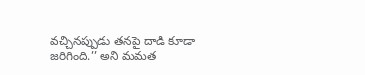వచ్చినప్పుడు తనపై దాడి కూడా జరిగింది.’’ అని మమత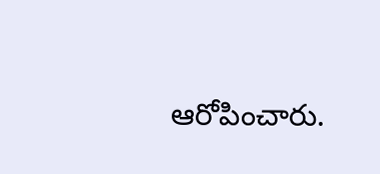ఆరోపించారు.